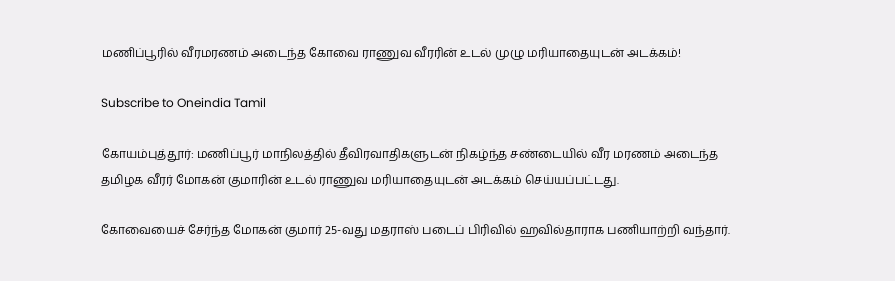மணிப்பூரில் வீரமரணம் அடைந்த கோவை ராணுவ வீரரின் உடல் முழு மரியாதையுடன் அடக்கம்!

Subscribe to Oneindia Tamil

கோயம்புத்தூர்: மணிப்பூர் மாநிலத்தில் தீவிரவாதிகளுடன் நிகழ்ந்த சண்டையில் வீர மரணம் அடைந்த தமிழக வீரர் மோகன் குமாரின் உடல் ராணுவ மரியாதையுடன் அடக்கம் செய்யப்பட்டது.

கோவையைச் சேர்ந்த மோகன் குமார் 25-வது மதராஸ் படைப் பிரிவில் ஹவில்தாராக பணியாற்றி வந்தார்.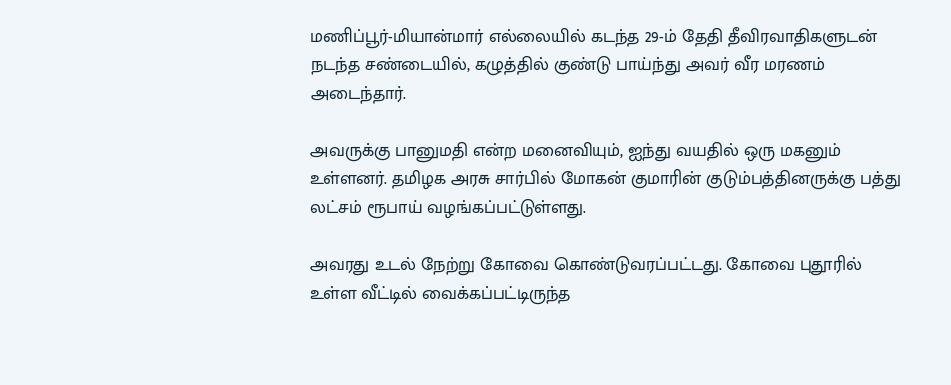மணிப்பூர்-மியான்மார் எல்லையில் கடந்த 29-ம் தேதி தீவிரவாதிகளுடன் நடந்த சண்டையில், கழுத்தில் குண்டு பாய்ந்து அவர் வீர மரணம் அடைந்தார்.

அவருக்கு பானுமதி என்ற மனைவியும், ஐந்து வயதில் ஒரு மகனும் உள்ளனர். தமிழக அரசு சார்பில் மோகன் குமாரின் குடும்பத்தினருக்கு பத்து லட்சம் ரூபாய் வழங்கப்பட்டுள்ளது.

அவரது உடல் நேற்று கோவை கொண்டுவரப்பட்டது. கோவை புதூரில் உள்ள வீட்டில் வைக்கப்பட்டிருந்த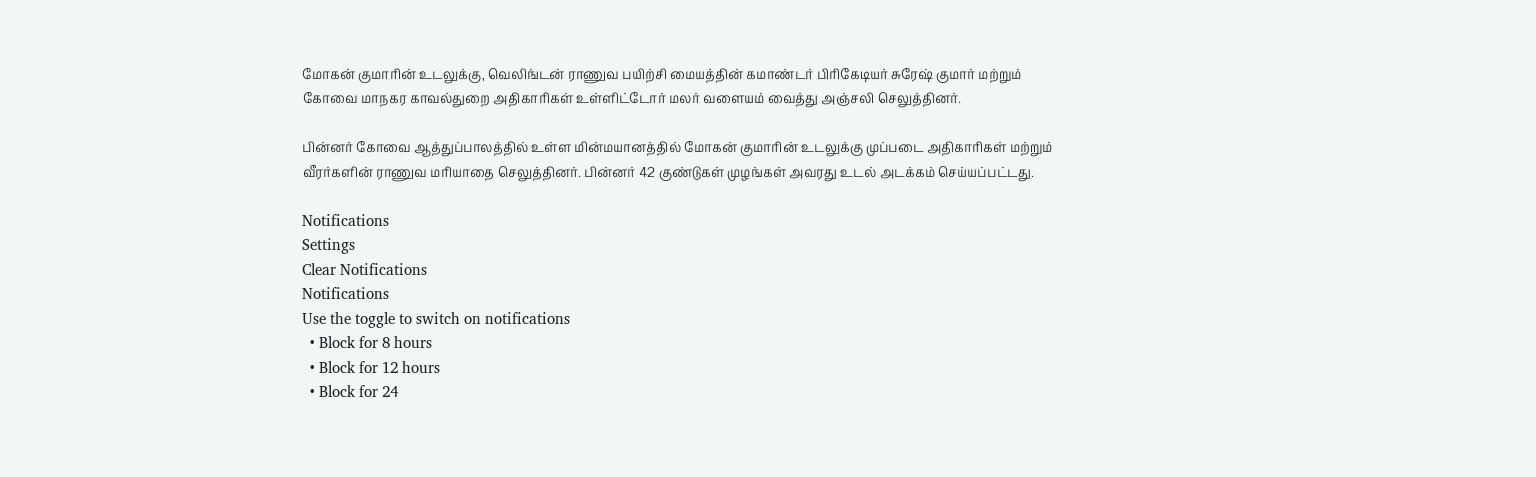மோகன் குமாரின் உடலுக்கு, வெலிங்டன் ராணுவ பயிற்சி மையத்தின் கமாண்டர் பிரிகேடியர் சுரேஷ் குமார் மற்றும் கோவை மாநகர காவல்துறை அதிகாரிகள் உள்ளிட்டோர் மலர் வளையம் வைத்து அஞ்சலி செலுத்தினர்.

பின்னர் கோவை ஆத்துப்பாலத்தில் உள்ள மின்மயானத்தில் மோகன் குமாரின் உடலுக்கு முப்படை அதிகாரிகள் மற்றும் வீரர்களின் ராணுவ மரியாதை செலுத்தினர். பின்னர் 42 குண்டுகள் முழங்கள் அவரது உடல் அடக்கம் செய்யப்பட்டது.

Notifications
Settings
Clear Notifications
Notifications
Use the toggle to switch on notifications
  • Block for 8 hours
  • Block for 12 hours
  • Block for 24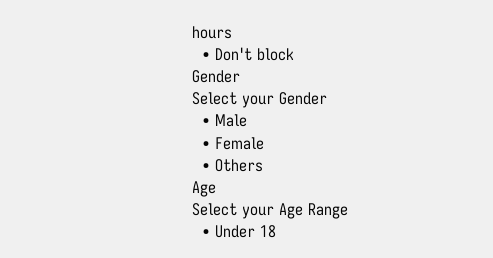hours
  • Don't block
Gender
Select your Gender
  • Male
  • Female
  • Others
Age
Select your Age Range
  • Under 18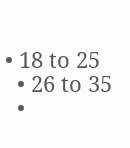• 18 to 25
  • 26 to 35
  •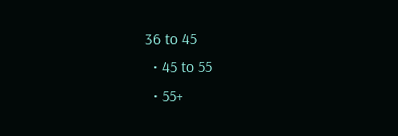36 to 45
  • 45 to 55
  • 55+